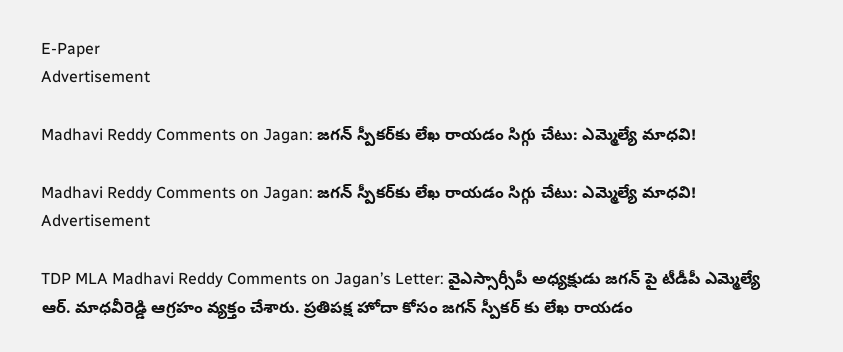E-Paper
Advertisement

Madhavi Reddy Comments on Jagan: జగన్ స్పీకర్‌కు లేఖ రాయడం సిగ్గు చేటు: ఎమ్మెల్యే మాధవి!

Madhavi Reddy Comments on Jagan: జగన్ స్పీకర్‌కు లేఖ రాయడం సిగ్గు చేటు: ఎమ్మెల్యే మాధవి!
Advertisement

TDP MLA Madhavi Reddy Comments on Jagan’s Letter: వైఎస్సార్సీపీ అధ్యక్షుడు జగన్ పై టీడీపీ ఎమ్మెల్యే ఆర్. మాధవీరెడ్డి ఆగ్రహం వ్యక్తం చేశారు. ప్రతిపక్ష హోదా కోసం జగన్ స్పీకర్ కు లేఖ రాయడం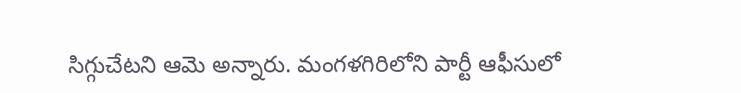సిగ్గుచేటని ఆమె అన్నారు. మంగళగిరిలోని పార్టీ ఆఫీసులో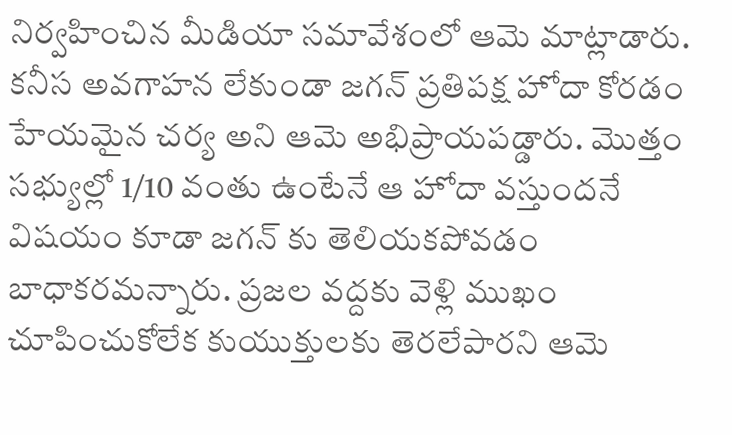నిర్వహించిన మీడియా సమావేశంలో ఆమె మాట్లాడారు. కనీస అవగాహన లేకుండా జగన్ ప్రతిపక్ష హోదా కోరడం హేయమైన చర్య అని ఆమె అభిప్రాయపడ్డారు. మొత్తం సభ్యుల్లో 1/10 వంతు ఉంటేనే ఆ హోదా వస్తుందనే విషయం కూడా జగన్ కు తెలియకపోవడం బాధాకరమన్నారు. ప్రజల వద్దకు వెళ్లి ముఖం చూపించుకోలేక కుయుక్తులకు తెరలేపారని ఆమె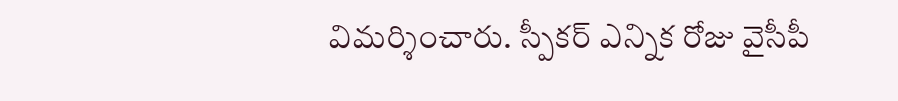విమర్శించారు. స్పీకర్ ఎన్నిక రోజు వైసీపీ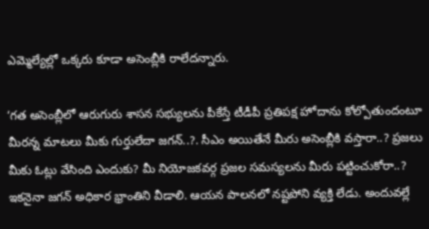ఎమ్మెల్యేల్లో ఒక్కరు కూడా అసెంబ్లీకి రాలేదన్నారు.

‘గత అసెంబ్లీలో ఆరుగురు శాసన సభ్యులను పీకేస్తే టీడీపీ ప్రతిపక్ష హోదాను కోల్పోతుందంటూ మీరన్న మాటలు మీకు గుర్తులేదా జగన్..?. సీఎం అయితేనే మీరు అసెంబ్లీకి వస్తారా..? ప్రజలు మీకు ఓట్లు వేసింది ఎందుకు? మీ నియోజకవర్గ ప్రజల సమస్యలను మీరు పట్టించుకోరా..? ఇకనైనా జగన్ అధికార భ్రాంతిని వీడాలి. ఆయన పాలనలో నష్టపోని వ్యక్తి లేడు. అందువల్లే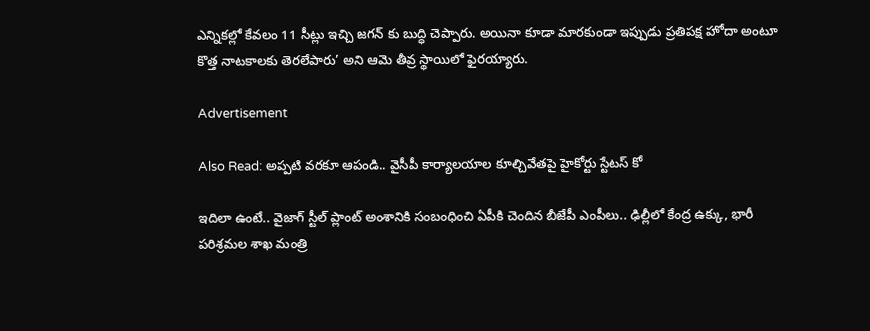ఎన్నికల్లో కేవలం 11 సీట్లు ఇచ్చి జగన్ కు బుద్ధి చెప్పారు. అయినా కూడా మారకుండా ఇప్పుడు ప్రతిపక్ష హోదా అంటూ కొత్త నాటకాలకు తెరలేపారు’ అని ఆమె తీవ్ర స్థాయిలో ఫైరయ్యారు.

Advertisement

Also Read: అప్పటి వరకూ ఆపండి.. వైసీపీ కార్యాలయాల కూల్చివేతపై హైకోర్టు స్టేటస్ కో

ఇదిలా ఉంటే.. వైజాగ్ స్టీల్ ప్లాంట్ అంశానికి సంబంధించి ఏపీకి చెందిన బీజేపీ ఎంపీలు.. ఢిల్లీలో కేంద్ర ఉక్కు, భారీ పరిశ్రమల శాఖ మంత్రి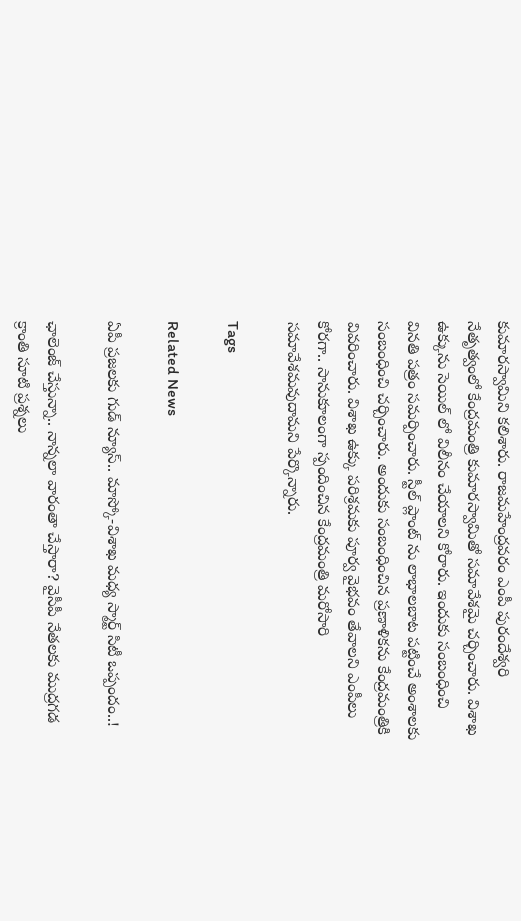కుమారస్వామిని కలిశారు. రాజమహేంద్రవరం ఎంపీ పురందేశ్వరి నేతృత్వంలో కేంద్రమంత్రి కుమారస్వామితో సమావేశమై చర్చించారు. విశాఖ ఉక్కును సెయిల్ లో విలీనం చేయాలని కోరారు. ఇందుకు సంబంధించి వినతి పత్రం సమర్పించారు. స్టీల్ ప్లాంట్ ను లాభాలబాట పట్టించే అంశాలకు సంబంధించి చర్చించారు. అందుకు సంబంధించిన ప్రణాళికను కేంద్రమంత్రికి వివరించారు. విశాఖ ఉక్కు పరిశ్రమకు పూర్వ వైభవం తేవాలని ఎంపీలు కోరగా.. సానుకూలంగా స్పందించిన కేంద్రమంత్రి మరోసారి సమావేశమవుదామని పేర్కొన్నారు.

Tags

Related News

ఏపీ ప్రజలకు గుడ్ న్యూస్.. మాస్కో-విశాఖ మధ్య స్మార్ట్ సిటీ ఒప్పందం..!

ఛాలెంజ్ చేస్తున్నా.. నాన్నలా వారంతా చేస్తారా? వైసీపీ నేతలకు ముద్రగడ క్రాంతి సూటి ప్రశ్నలు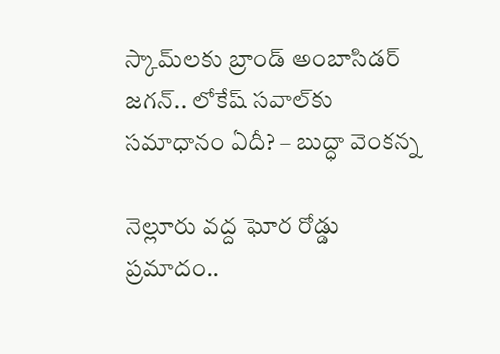స్కామ్‌లకు బ్రాండ్ అంబాసిడర్ జగన్.. లోకేష్ సవాల్‌కు సమాధానం ఏదీ? – బుద్ధా వెంకన్న

నెల్లూరు వద్ద ఘోర రోడ్డు ప్రమాదం..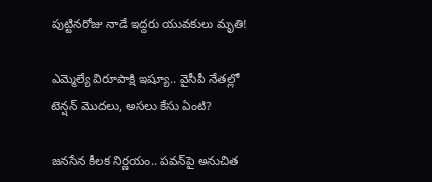పుట్టినరోజు నాడే ఇద్దరు యువకులు మృతి!

ఎమ్మెల్యే విరూపాక్షి ఇష్యూ.. వైసీపీ నేతల్లో టెన్షన్ మొదలు, అసలు కేసు ఏంటి?

జనసేన కీలక నిర్ణయం.. పవన్‌పై అనుచిత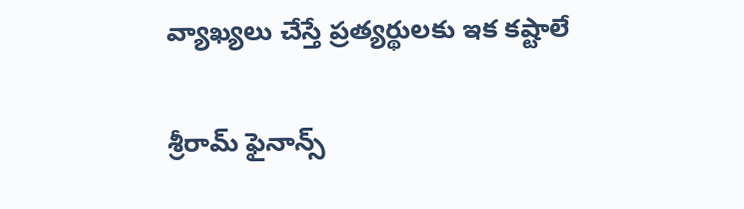వ్యాఖ్యలు చేస్తే ప్రత్యర్థులకు ఇక కష్టాలే

శ్రీరామ్ ఫైనాన్స్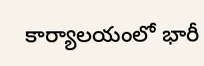కార్యాలయంలో భారీ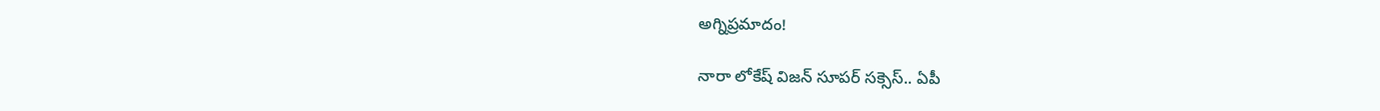అగ్నిప్రమాదం!

నారా లోకేష్ విజన్ సూపర్ సక్సెస్.. ఏపీ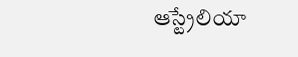ఆస్ట్రేలియా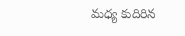మధ్య కుదిరిన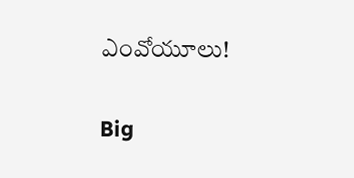ఎంవోయూలు!

Big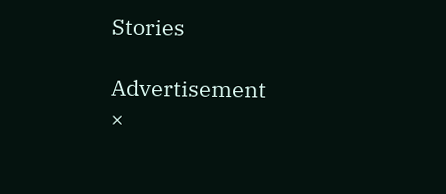Stories

Advertisement
×